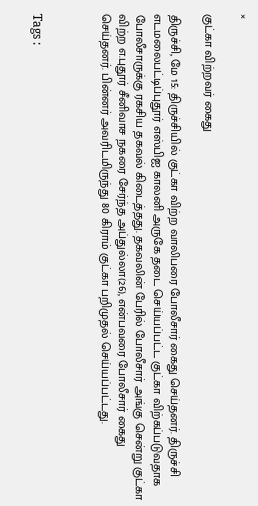×

குட்கா விற்றவர் கைது

திருச்சி, மே 15: திருச்சியில் குட்கா விற்ற வாலிபரை போலீசார் கைது செய்தனர். திருச்சி எடமலைபட்டிப்புதூர் எஸ்பிஐ காலனி அருகே தடை செய்யப்பட்ட குட்கா விற்கப்படுவதாக போலீசாருக்கு ரகசிய தகவல் கிடைத்தது. தகவலின் பேரில் போலீசார் அங்கு சென்று குட்கா விற்ற எ.புதூர் சீனிவாச நகரை சேர்ந்த அப்துல்லா(26), என்பவரை போலீசார் கைது செய்தனர். பின்னர் அவரிடமிருந்து 80 கிராம் குட்கா பறிமுதல் செய்யப்பட்டது.



Tags :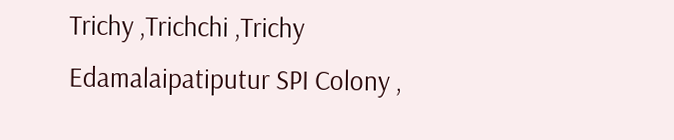Trichy ,Trichchi ,Trichy Edamalaipatiputur SPI Colony ,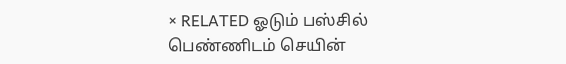× RELATED ஓடும் பஸ்சில் பெண்ணிடம் செயின்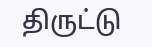திருட்டு